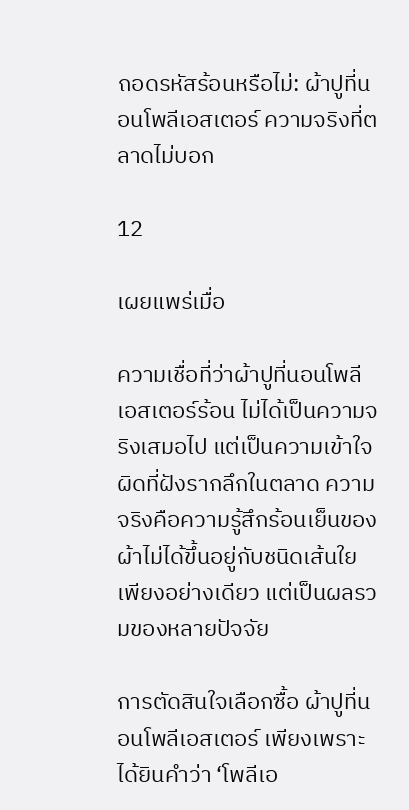ถอดรหัสร้อนหรือไม่: ผ้าปูที่นอนโพลีเอสเตอร์ ความจริงที่ตลาดไม่บอก

12

เผยแพร่เมื่อ

ความเชื่อที่ว่าผ้าปูที่นอนโพลีเอสเตอร์ร้อน ไม่ได้เป็นความจริงเสมอไป แต่เป็นความเข้าใจผิดที่ฝังรากลึกในตลาด ความจริงคือความรู้สึกร้อนเย็นของผ้าไม่ได้ขึ้นอยู่กับชนิดเส้นใยเพียงอย่างเดียว แต่เป็นผลรวมของหลายปัจจัย

การตัดสินใจเลือกซื้อ ผ้าปูที่นอนโพลีเอสเตอร์ เพียงเพราะได้ยินคำว่า ‘โพลีเอ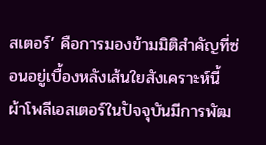สเตอร์’ คือการมองข้ามมิติสำคัญที่ซ่อนอยู่เบื้องหลังเส้นใยสังเคราะห์นี้ ผ้าโพลีเอสเตอร์ในปัจจุบันมีการพัฒ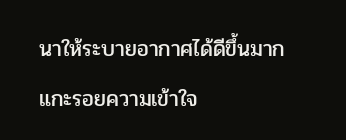นาให้ระบายอากาศได้ดีขึ้นมาก

แกะรอยความเข้าใจ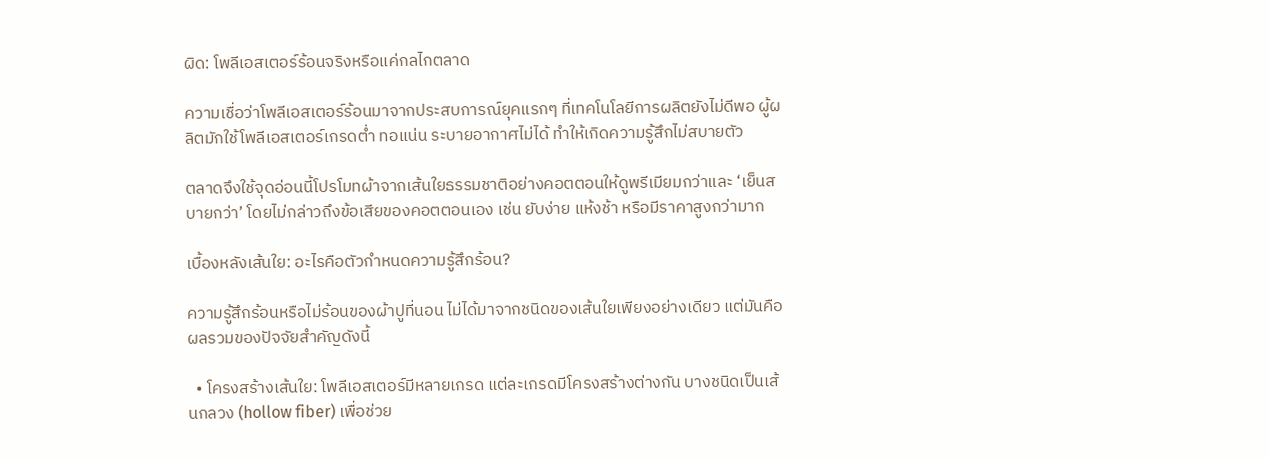ผิด: โพลีเอสเตอร์ร้อนจริงหรือแค่กลไกตลาด

ความเชื่อว่าโพลีเอสเตอร์ร้อนมาจากประสบการณ์ยุคแรกๆ ที่เทคโนโลยีการผลิตยังไม่ดีพอ ผู้ผลิตมักใช้โพลีเอสเตอร์เกรดต่ำ ทอแน่น ระบายอากาศไม่ได้ ทำให้เกิดความรู้สึกไม่สบายตัว

ตลาดจึงใช้จุดอ่อนนี้โปรโมทผ้าจากเส้นใยธรรมชาติอย่างคอตตอนให้ดูพรีเมียมกว่าและ ‘เย็นสบายกว่า’ โดยไม่กล่าวถึงข้อเสียของคอตตอนเอง เช่น ยับง่าย แห้งช้า หรือมีราคาสูงกว่ามาก

เบื้องหลังเส้นใย: อะไรคือตัวกำหนดความรู้สึกร้อน?

ความรู้สึกร้อนหรือไม่ร้อนของผ้าปูที่นอน ไม่ได้มาจากชนิดของเส้นใยเพียงอย่างเดียว แต่มันคือผลรวมของปัจจัยสำคัญดังนี้

  • โครงสร้างเส้นใย: โพลีเอสเตอร์มีหลายเกรด แต่ละเกรดมีโครงสร้างต่างกัน บางชนิดเป็นเส้นกลวง (hollow fiber) เพื่อช่วย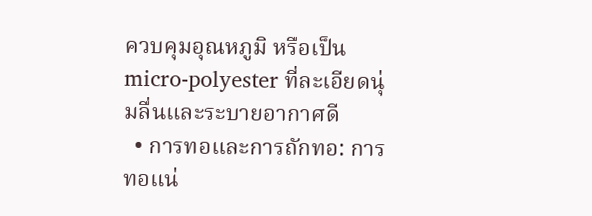ควบคุมอุณหภูมิ หรือเป็น micro-polyester ที่ละเอียดนุ่มลื่นและระบายอากาศดี
  • การทอและการถักทอ: การทอแน่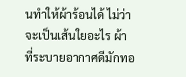นทำให้ผ้าร้อนได้ ไม่ว่าจะเป็นเส้นใยอะไร ผ้าที่ระบายอากาศดีมักทอ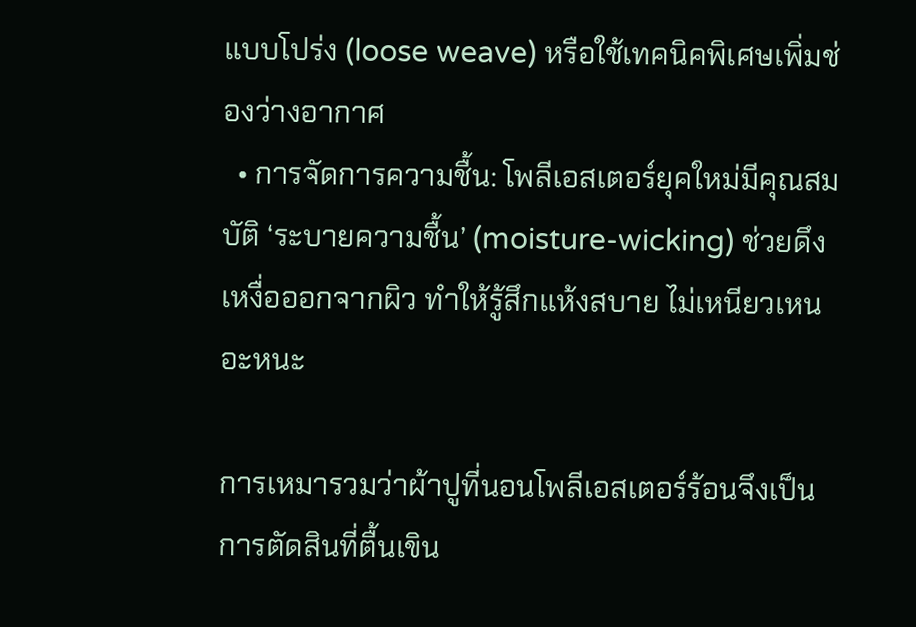แบบโปร่ง (loose weave) หรือใช้เทคนิคพิเศษเพิ่มช่องว่างอากาศ
  • การจัดการความชื้น: โพลีเอสเตอร์ยุคใหม่มีคุณสมบัติ ‘ระบายความชื้น’ (moisture-wicking) ช่วยดึงเหงื่อออกจากผิว ทำให้รู้สึกแห้งสบาย ไม่เหนียวเหนอะหนะ

การเหมารวมว่าผ้าปูที่นอนโพลีเอสเตอร์ร้อนจึงเป็นการตัดสินที่ตื้นเขิน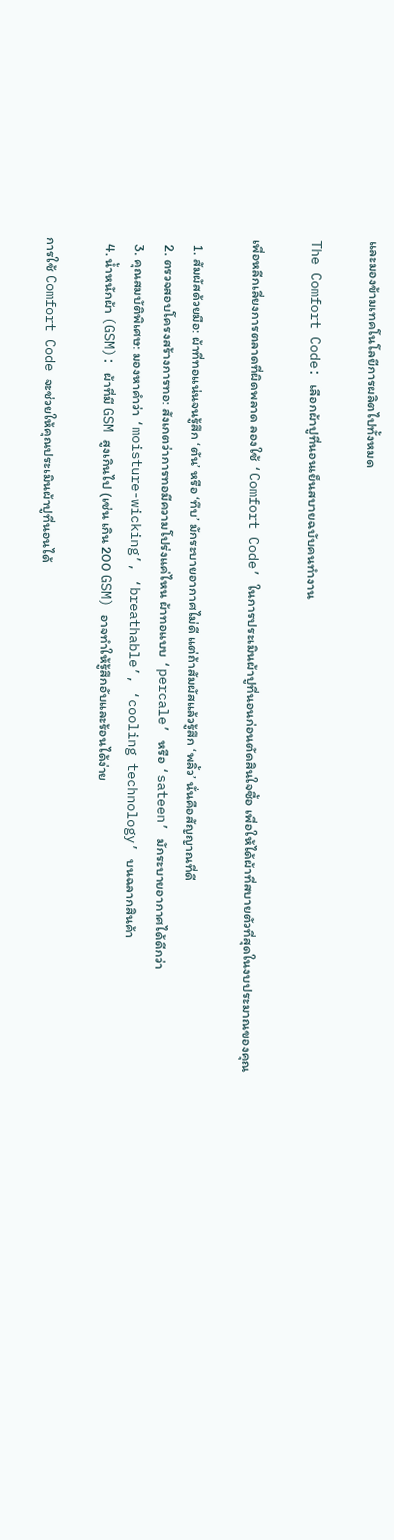และมองข้ามเทคโนโลยีการผลิตไปทั้งหมด

The Comfort Code: เลือกผ้าปูที่นอนเย็นสบายฉบับคนทำงาน

เพื่อหลีกเลี่ยงการตลาดที่ผิดพลาด ลองใช้ ‘Comfort Code’ ในการประเมินผ้าปูที่นอนก่อนตัดสินใจซื้อ เพื่อให้ได้ผ้าที่สบายตัวที่สุดในงบประมาณของคุณ

  1. สัมผัสด้วยมือ: ผ้าที่ทอแน่นจนรู้สึก ‘ตัน’ หรือ ‘ทึบ’ มักระบายอากาศไม่ดี แต่ถ้าสัมผัสแล้วรู้สึก ‘พลิ้ว’ นั่นคือสัญญาณที่ดี
  2. ตรวจสอบโครงสร้างการทอ: สังเกตว่าการทอมีความโปร่งแค่ไหน ผ้าทอแบบ ‘percale’ หรือ ‘sateen’ มักระบายอากาศได้ดีกว่า
  3. คุณสมบัติพิเศษ: มองหาคำว่า ‘moisture-wicking’, ‘breathable’, ‘cooling technology’ บนฉลากสินค้า
  4. น้ำหนักผ้า (GSM): ผ้าที่มี GSM สูงเกินไป (เช่น เกิน 200 GSM) อาจทำให้รู้สึกอับและร้อนได้ง่าย

การใช้ Comfort Code จะช่วยให้คุณประเมินผ้าปูที่นอนได้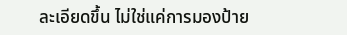ละเอียดขึ้น ไม่ใช่แค่การมองป้าย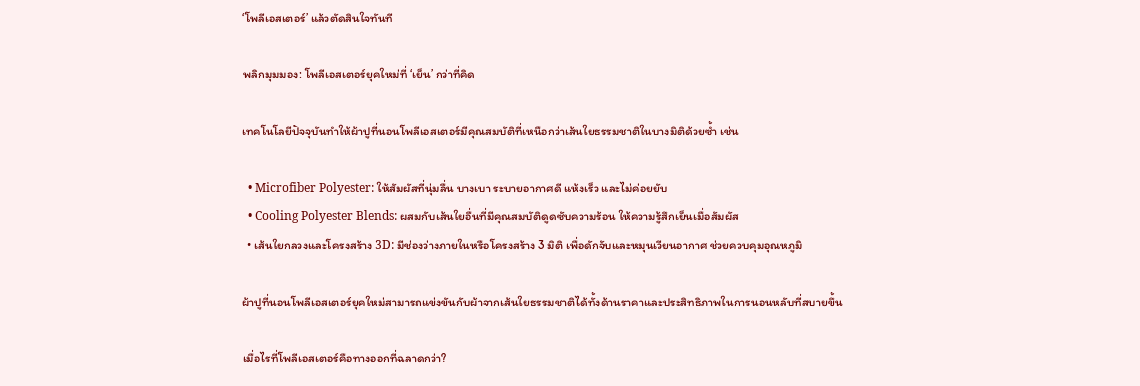‘โพลีเอสเตอร์’ แล้วตัดสินใจทันที

พลิกมุมมอง: โพลีเอสเตอร์ยุคใหม่ที่ ‘เย็น’ กว่าที่คิด

เทคโนโลยีปัจจุบันทำให้ผ้าปูที่นอนโพลีเอสเตอร์มีคุณสมบัติที่เหนือกว่าเส้นใยธรรมชาติในบางมิติด้วยซ้ำ เช่น

  • Microfiber Polyester: ให้สัมผัสที่นุ่มลื่น บางเบา ระบายอากาศดี แห้งเร็ว และไม่ค่อยยับ
  • Cooling Polyester Blends: ผสมกับเส้นใยอื่นที่มีคุณสมบัติดูดซับความร้อน ให้ความรู้สึกเย็นเมื่อสัมผัส
  • เส้นใยกลวงและโครงสร้าง 3D: มีช่องว่างภายในหรือโครงสร้าง 3 มิติ เพื่อดักจับและหมุนเวียนอากาศ ช่วยควบคุมอุณหภูมิ

ผ้าปูที่นอนโพลีเอสเตอร์ยุคใหม่สามารถแข่งขันกับผ้าจากเส้นใยธรรมชาติได้ทั้งด้านราคาและประสิทธิภาพในการนอนหลับที่สบายขึ้น

เมื่อไรที่โพลีเอสเตอร์คือทางออกที่ฉลาดกว่า?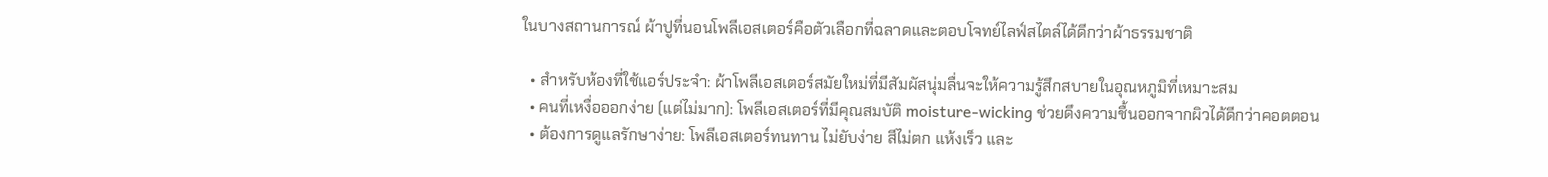ในบางสถานการณ์ ผ้าปูที่นอนโพลีเอสเตอร์คือตัวเลือกที่ฉลาดและตอบโจทย์ไลฟ์สไตล์ได้ดีกว่าผ้าธรรมชาติ

  • สำหรับห้องที่ใช้แอร์ประจำ: ผ้าโพลีเอสเตอร์สมัยใหม่ที่มีสัมผัสนุ่มลื่นจะให้ความรู้สึกสบายในอุณหภูมิที่เหมาะสม
  • คนที่เหงื่อออกง่าย (แต่ไม่มาก): โพลีเอสเตอร์ที่มีคุณสมบัติ moisture-wicking ช่วยดึงความชื้นออกจากผิวได้ดีกว่าคอตตอน
  • ต้องการดูแลรักษาง่าย: โพลีเอสเตอร์ทนทาน ไม่ยับง่าย สีไม่ตก แห้งเร็ว และ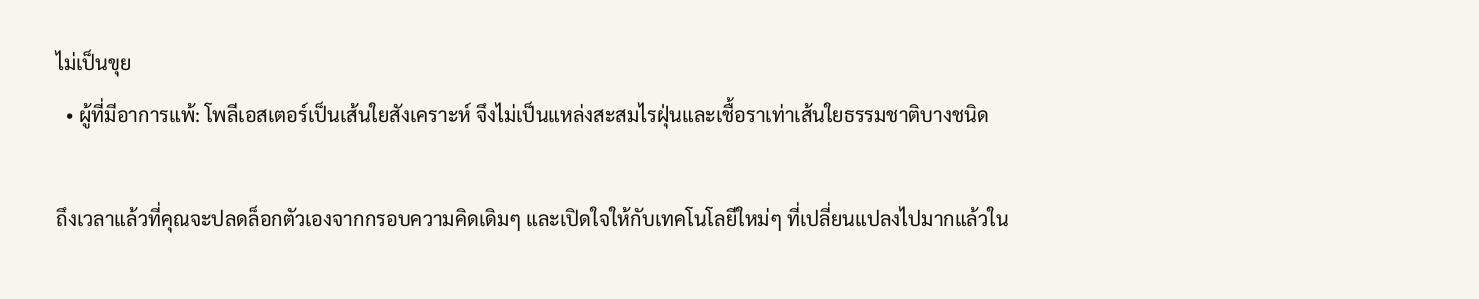ไม่เป็นขุย
  • ผู้ที่มีอาการแพ้: โพลีเอสเตอร์เป็นเส้นใยสังเคราะห์ จึงไม่เป็นแหล่งสะสมไรฝุ่นและเชื้อราเท่าเส้นใยธรรมชาติบางชนิด

ถึงเวลาแล้วที่คุณจะปลดล็อกตัวเองจากกรอบความคิดเดิมๆ และเปิดใจให้กับเทคโนโลยีใหม่ๆ ที่เปลี่ยนแปลงไปมากแล้วใน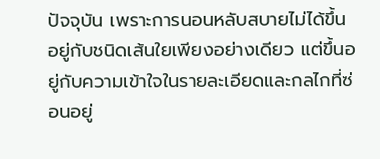ปัจจุบัน เพราะการนอนหลับสบายไม่ได้ขึ้นอยู่กับชนิดเส้นใยเพียงอย่างเดียว แต่ขึ้นอยู่กับความเข้าใจในรายละเอียดและกลไกที่ซ่อนอยู่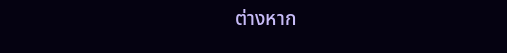ต่างหาก